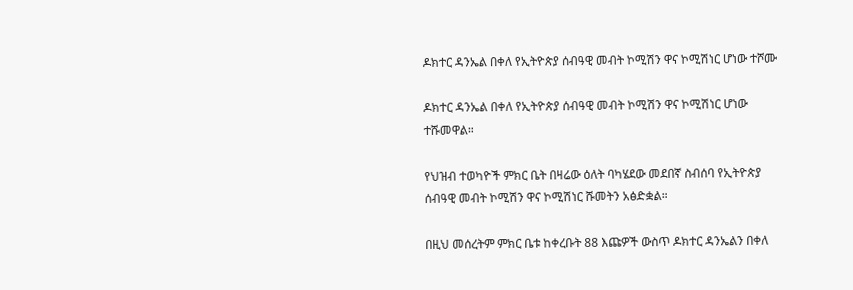ዶክተር ዳንኤል በቀለ የኢትዮጵያ ሰብዓዊ መብት ኮሚሽን ዋና ኮሚሽነር ሆነው ተሾሙ

ዶክተር ዳንኤል በቀለ የኢትዮጵያ ሰብዓዊ መብት ኮሚሽን ዋና ኮሚሽነር ሆነው ተሹመዋል።

የህዝብ ተወካዮች ምክር ቤት በዛሬው ዕለት ባካሄደው መደበኛ ስብሰባ የኢትዮጵያ ሰብዓዊ መብት ኮሚሽን ዋና ኮሚሽነር ሹመትን አፅድቋል።

በዚህ መሰረትም ምክር ቤቱ ከቀረቡት 88 እጩዎች ውስጥ ዶክተር ዳንኤልን በቀለ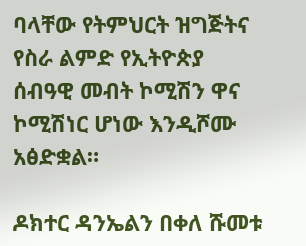ባላቸው የትምህርት ዝግጅትና የስራ ልምድ የኢትዮጵያ ሰብዓዊ መብት ኮሚሽን ዋና ኮሚሽነር ሆነው እንዲሾሙ አፅድቋል።

ዶክተር ዳንኤልን በቀለ ሹመቱ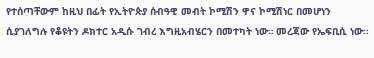የተሰጣቸውም ከዚህ በፊት የኢትዮጵያ ሰብዓዊ መብት ኮሚሽን ዋና ኮሚሽነር በመሆነን ሲያገለግሉ የቆዩትን ዶክተር አዲሱ ገብረ እግዚአብሄርን በመተካት ነው። መረጃው የኤፍቢሲ ነው፡፡